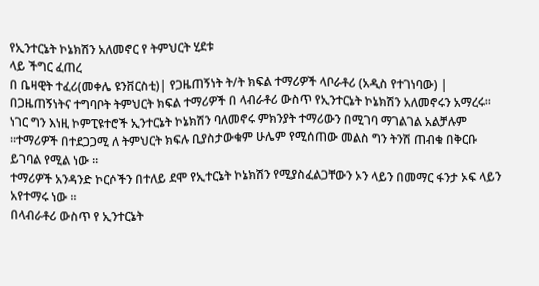የኢንተርኔት ኮኔክሽን አለመኖር የ ትምህርት ሂደቱ
ላይ ችግር ፈጠረ
በ ቤዛዊት ተፈሪ(መቀሌ ዩንቨርስቲ)| የጋዜጠኝነት ት/ት ክፍል ተማሪዎች ላቦራቶሪ (አዲስ የተገነባው) |
በጋዜጠኝነትና ተግባቦት ትምህርት ክፍል ተማሪዎች በ ላብራቶሪ ውስጥ የኢንተርኔት ኮኔክሽን አለመኖሩን አማረሩ።
ነገር ግን እነዚ ኮምፒዩተሮች ኢንተርኔት ኮኔክሽን ባለመኖሩ ምክንያት ተማሪውን በሚገባ ማገልገል አልቻሉም ።ተማሪዎች በተደጋጋሚ ለ ትምህርት ክፍሉ ቢያስታውቁም ሁሌም የሚሰጠው መልስ ግን ትንሽ ጠብቁ በቅርቡ ይገባል የሚል ነው ።
ተማሪዎች አንዳንድ ኮርሶችን በተለይ ደሞ የኢተርኔት ኮኔክሽን የሚያስፈልጋቸውን ኦን ላይን በመማር ፋንታ ኦፍ ላይን አየተማሩ ነው ።
በላብራቶሪ ውስጥ የ ኢንተርኔት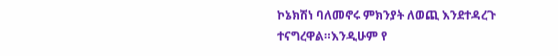ኮኔክሽነ ባለመኖሩ ምክንያት ለወጪ እንደተዳረጉ ተናግረዋል።እንዲሁም የ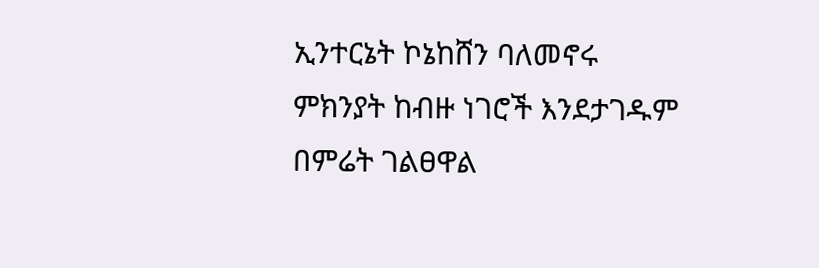ኢንተርኔት ኮኔከሸን ባለመኖሩ ምክንያት ከብዙ ነገሮች እንደታገዱም በምሬት ገልፀዋል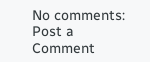No comments:
Post a Comment